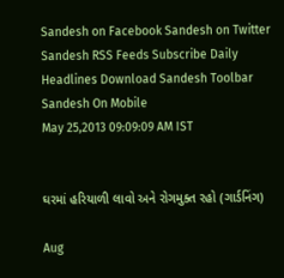Sandesh on Facebook Sandesh on Twitter Sandesh RSS Feeds Subscribe Daily Headlines Download Sandesh Toolbar Sandesh On Mobile
May 25,2013 09:09:09 AM IST


ઘરમાં હરિયાળી લાવો અને રોગમુક્ત રહો (ગાર્ડનિંગ)

Aug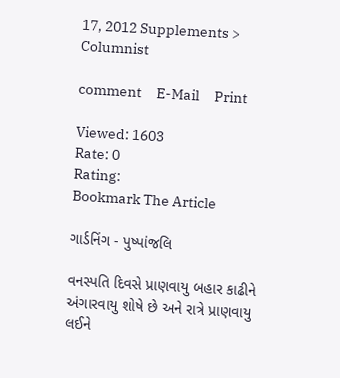17, 2012 Supplements > Columnist

comment     E-Mail     Print

Viewed: 1603
Rate: 0
Rating:
Bookmark The Article

ગાર્ડનિંગ - પુષ્પાંજલિ

વનસ્પતિ દિવસે પ્રાણવાયુ બહાર કાઢીને અંગારવાયુ શોષે છે અને રાત્રે પ્રાણવાયુ લઈને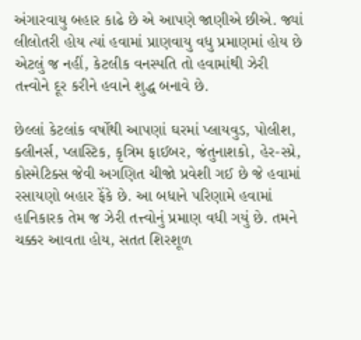અંગારવાયુ બહાર કાઢે છે એ આપણે જાણીએ છીએ. જ્યાં લીલોતરી હોય ત્યાં હવામાં પ્રાણવાયુ વધુ પ્રમાણમાં હોય છે એટલું જ નહીં, કેટલીક વનસ્પતિ તો હવામાંથી ઝેરી તત્ત્વોને દૂર કરીને હવાને શુદ્ધ બનાવે છે.

છેલ્લાં કેટલાંક વર્ષોથી આપણાં ઘરમાં પ્લાયવુડ, પોલીશ, ક્લીનર્સ, પ્લાસ્ટિક, કૃત્રિમ ફાઈબર, જંતુનાશકો, હેર-સ્પ્રે, કોસ્મેટિક્સ જેવી અગણિત ચીજો પ્રવેશી ગઈ છે જે હવામાં રસાયણો બહાર ફેંકે છે. આ બધાને પરિણામે હવામાં હાનિકારક તેમ જ ઝેરી તત્ત્વોનું પ્રમાણ વધી ગયું છે. તમને ચક્કર આવતા હોય, સતત શિરશૂળ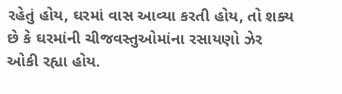રહેતું હોય, ઘરમાં વાસ આવ્યા કરતી હોય, તો શક્ય છે કે ઘરમાંની ચીજવસ્તુઓમાંના રસાયણો ઝેર ઓકી રહ્યા હોય.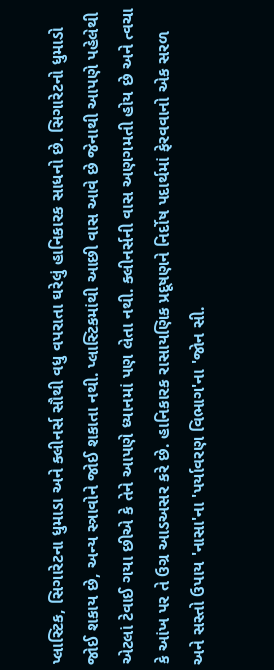પ્લાસ્ટિક, સિગારેટના ધુમાડા અને ક્લીનર્સ સૌથી વધુ વપરાતા ઘરેલું હાનિકારક સાધનો છે. સિગારેટનો ધુમાડો જોઈ શકાય છે, અન્ય સ્ત્રાવોને જોઈ શકાતા નથી. પ્લાસ્ટિકમાંથી આછી વાસ આવે છે જેનાથી આપણે પહેલેથી એટલાં ટેવાઈ ગયા છીએ કે તેને આપણે ધ્યાનમાં પણ લેતા નથી. ક્લીનર્સની વાસ અણગમતી હોય છે અને ત્વચા કે આંખ પર તે ઉગ્ર આડઅસર કરે છે. હાનિકારક રાસાયણિક પ્રદૂષણને નિર્દોષ પદાર્થમાં ફેરવવાનો એક સરળ અને સસ્તો ઉપાય 'નાસા'ના 'પર્યાવરણ વિભાગ'ના 'જોન સી.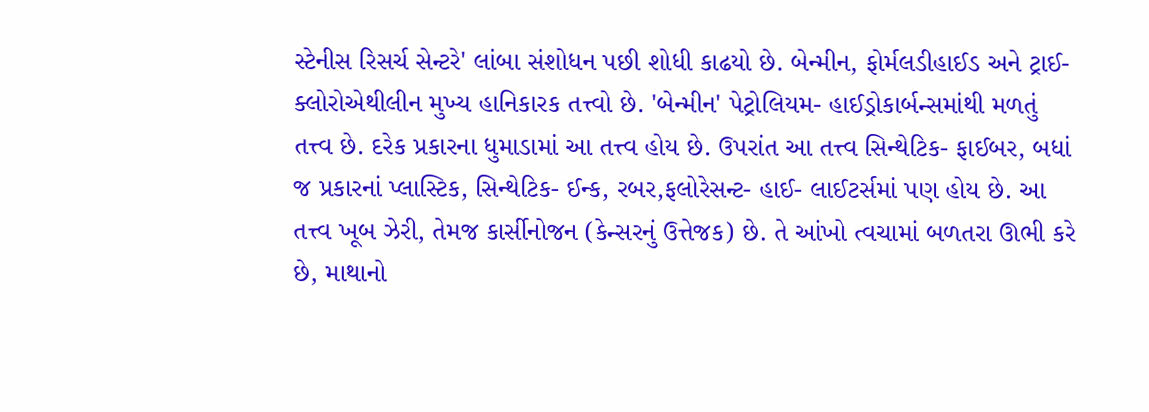સ્ટેનીસ રિસર્ચ સેન્ટરે' લાંબા સંશોધન પછી શોધી કાઢયો છે. બેન્મીન, ફોર્મલડીહાઈડ અને ટ્રાઈ- ક્લોરોએથીલીન મુખ્ય હાનિકારક તત્ત્વો છે. 'બેન્મીન' પેટ્રોલિયમ- હાઈડ્રોકાર્બન્સમાંથી મળતું તત્ત્વ છે. દરેક પ્રકારના ધુમાડામાં આ તત્ત્વ હોય છે. ઉપરાંત આ તત્ત્વ સિન્થેટિક- ફાઈબર, બધાં જ પ્રકારનાં પ્લાસ્ટિક, સિન્થેટિક- ઈન્ક, રબર,ફલોરેસન્ટ- હાઈ- લાઈટર્સમાં પણ હોય છે. આ તત્ત્વ ખૂબ ઝેરી, તેમજ કાર્સીનોજન (કેન્સરનું ઉત્તેજક) છે. તે આંખો ત્વચામાં બળતરા ઊભી કરે છે, માથાનો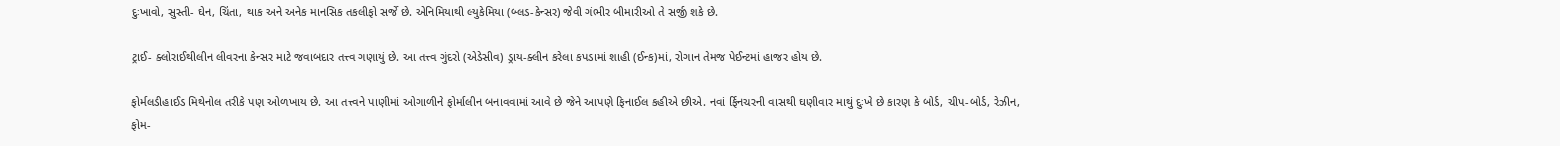દુઃખાવો, સુસ્તી- ઘેન, ચિંતા, થાક અને અનેક માનસિક તકલીફો સર્જે છે. એનિમિયાથી લ્યુકેમિયા (બ્લડ-કેન્સર) જેવી ગંભીર બીમારીઓ તે સર્જી શકે છે.

ટ્રાઈ- ક્લોરાઈથીલીન લીવરના કેન્સર માટે જવાબદાર તત્ત્વ ગણાયું છે. આ તત્ત્વ ગુંદરો (એડેસીવ) ડ્રાય-ક્લીન કરેલા કપડામાં શાહી (ઈન્ક)માં, રોગાન તેમજ પેઈન્ટમાં હાજર હોય છે.

ફોર્મલડીહાઈડ મિથેનોલ તરીકે પણ ઓળખાય છે. આ તત્ત્વને પાણીમાં ઓગાળીને ફોર્માલીન બનાવવામાં આવે છે જેને આપણે ફિનાઈલ કહીએ છીએ. નવાં ર્ફિનચરની વાસથી ઘણીવાર માથું દુઃખે છે કારણ કે બોર્ડ, ચીપ-બોર્ડ, રેઝીન, ફોમ-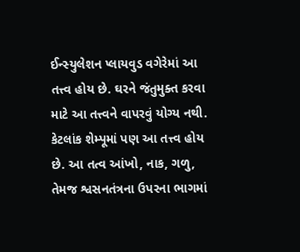ઈન્સ્યુલેશન પ્લાયવુડ વગેરેમાં આ તત્ત્વ હોય છે. ઘરને જંતુમુક્ત કરવા માટે આ તત્ત્વને વાપરવું યોગ્ય નથી. કેટલાંક શેમ્પૂમાં પણ આ તત્ત્વ હોય છે. આ તત્વ આંખો, નાક, ગળુ, તેમજ શ્વસનતંત્રના ઉપરના ભાગમાં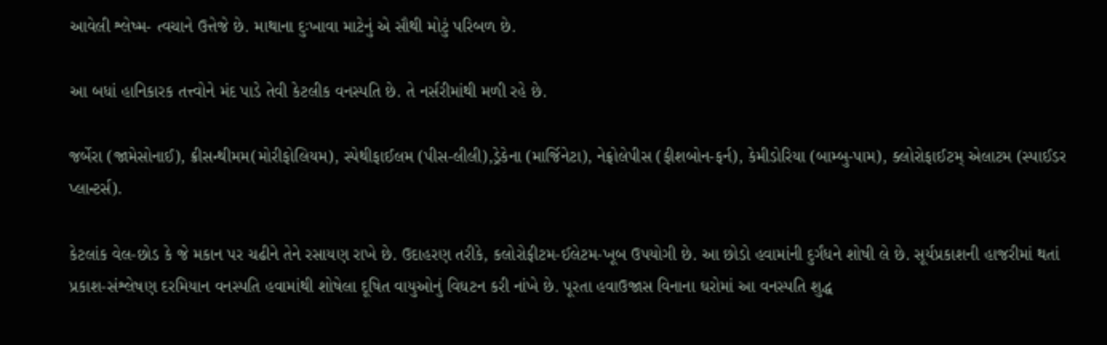આવેલી શ્લેષ્મ- ત્વચાને ઉત્તેજે છે. માથાના દુઃખાવા માટેનું એ સૌથી મોટું પરિબળ છે.

આ બધાં હાનિકારક તત્ત્વોને મંદ પાડે તેવી કેટલીક વનસ્પતિ છે. તે નર્સરીમાંથી મળી રહે છે.

જર્બેરા (જામેસોનાઈ), ક્રીસન્થીમમ(મોરીફોલિયમ), સ્પેથીફાઈલમ (પીસ-લીલી),ડ્રેકેના (માર્જિનેટા), નેફ્રોલેપીસ (ફીશબોન-ફર્ન), કેમીડોરિયા (બામ્બુ-પામ), ક્લોરોફાઈટમ્ એલાટમ (સ્પાઈડર પ્લાન્ટર્સ).

કેટલાંક વેલ-છોડ કે જે મકાન પર ચઢીને તેને રસાયણ રાખે છે. ઉદાહરણ તરીકે, કલોરોફીટમ-ઈલેટમ-ખૂબ ઉપયોગી છે. આ છોડો હવામાંની દુર્ગંધને શોષી લે છે. સૂર્યપ્રકાશની હાજરીમાં થતાં પ્રકાશ-સંશ્લેષણ દરમિયાન વનસ્પતિ હવામાંથી શોષેલા દૂષિત વાયુઓનું વિઘટન કરી નાંખે છે. પૂરતા હવાઉજાસ વિનાના ઘરોમાં આ વનસ્પતિ શુદ્ધ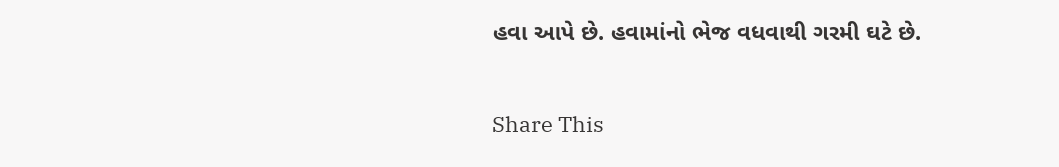હવા આપે છે. હવામાંનો ભેજ વધવાથી ગરમી ઘટે છે.


Share This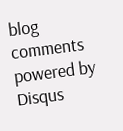blog comments powered by Disqus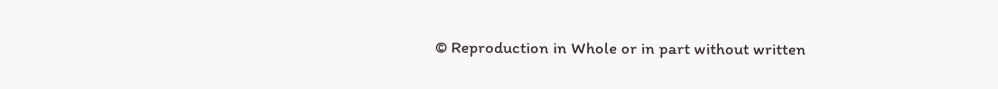© Reproduction in Whole or in part without written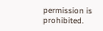permission is prohibited.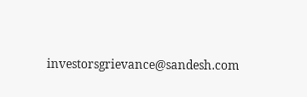investorsgrievance@sandesh.com